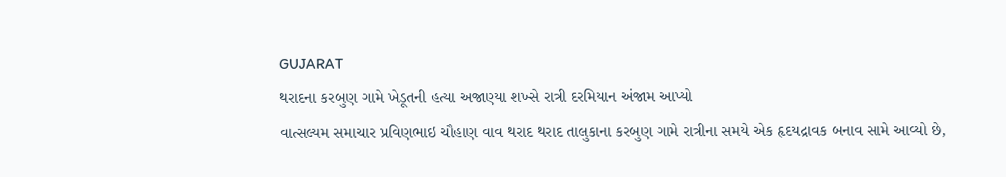GUJARAT
થરાદના કરબુણ ગામે ખેડૂતની હત્યા અજાણ્યા શખ્સે રાત્રી દરમિયાન અંજામ આપ્યો
વાત્સલ્યમ સમાચાર પ્રવિણભાઇ ચૌહાણ વાવ થરાદ થરાદ તાલુકાના કરબુણ ગામે રાત્રીના સમયે એક હૃદયદ્રાવક બનાવ સામે આવ્યો છે,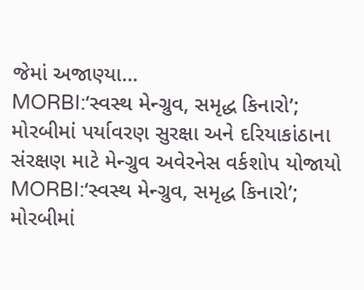જેમાં અજાણ્યા…
MORBI:‘સ્વસ્થ મેન્ગ્રુવ, સમૃદ્ધ કિનારો’; મોરબીમાં પર્યાવરણ સુરક્ષા અને દરિયાકાંઠાના સંરક્ષણ માટે મેન્ગ્રુવ અવેરનેસ વર્કશોપ યોજાયો
MORBI:‘સ્વસ્થ મેન્ગ્રુવ, સમૃદ્ધ કિનારો’; મોરબીમાં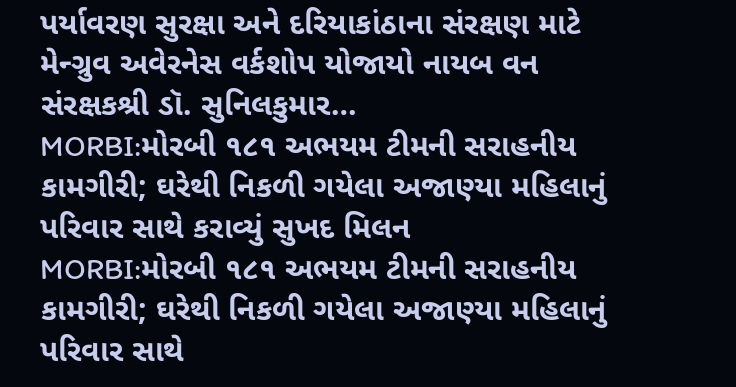પર્યાવરણ સુરક્ષા અને દરિયાકાંઠાના સંરક્ષણ માટે મેન્ગ્રુવ અવેરનેસ વર્કશોપ યોજાયો નાયબ વન સંરક્ષકશ્રી ડૉ. સુનિલકુમાર…
MORBI:મોરબી ૧૮૧ અભયમ ટીમની સરાહનીય કામગીરી; ઘરેથી નિકળી ગયેલા અજાણ્યા મહિલાનું પરિવાર સાથે કરાવ્યું સુખદ મિલન
MORBI:મોરબી ૧૮૧ અભયમ ટીમની સરાહનીય કામગીરી; ઘરેથી નિકળી ગયેલા અજાણ્યા મહિલાનું પરિવાર સાથે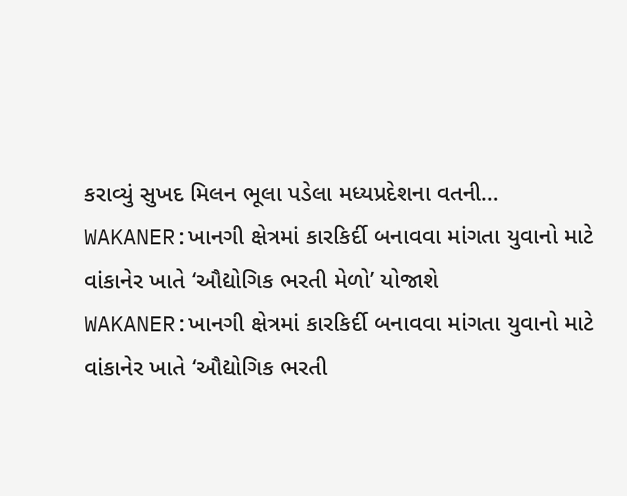કરાવ્યું સુખદ મિલન ભૂલા પડેલા મધ્યપ્રદેશના વતની…
WAKANER:ખાનગી ક્ષેત્રમાં કારકિર્દી બનાવવા માંગતા યુવાનો માટે વાંકાનેર ખાતે ‘ઔદ્યોગિક ભરતી મેળો’ યોજાશે
WAKANER:ખાનગી ક્ષેત્રમાં કારકિર્દી બનાવવા માંગતા યુવાનો માટે વાંકાનેર ખાતે ‘ઔદ્યોગિક ભરતી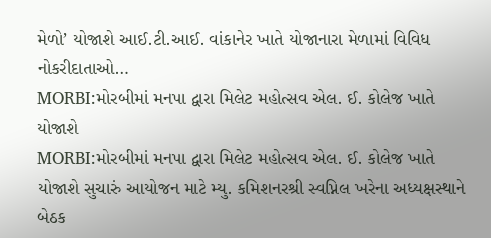મેળો’ યોજાશે આઈ.ટી.આઈ. વાંકાનેર ખાતે યોજાનારા મેળામાં વિવિધ નોકરીદાતાઓ…
MORBI:મોરબીમાં મનપા દ્વારા મિલેટ મહોત્સવ એલ. ઈ. કોલેજ ખાતે યોજાશે
MORBI:મોરબીમાં મનપા દ્વારા મિલેટ મહોત્સવ એલ. ઈ. કોલેજ ખાતે યોજાશે સુચારું આયોજન માટે મ્યુ. કમિશનરશ્રી સ્વપ્નિલ ખરેના અધ્યક્ષસ્થાને બેઠક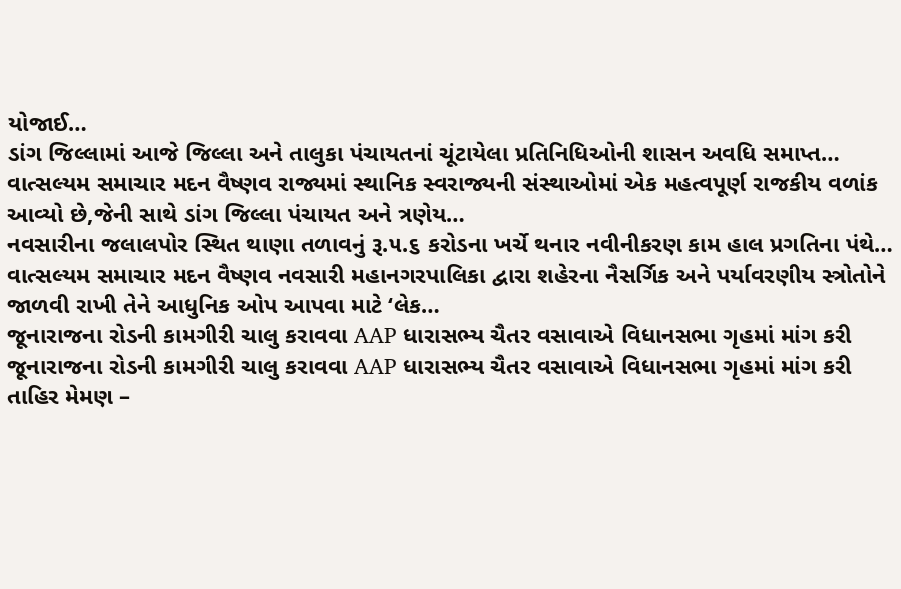યોજાઈ…
ડાંગ જિલ્લામાં આજે જિલ્લા અને તાલુકા પંચાયતનાં ચૂંટાયેલા પ્રતિનિધિઓની શાસન અવધિ સમાપ્ત…
વાત્સલ્યમ સમાચાર મદન વૈષ્ણવ રાજ્યમાં સ્થાનિક સ્વરાજ્યની સંસ્થાઓમાં એક મહત્વપૂર્ણ રાજકીય વળાંક આવ્યો છે,જેની સાથે ડાંગ જિલ્લા પંચાયત અને ત્રણેય…
નવસારીના જલાલપોર સ્થિત થાણા તળાવનું રૂ.૫.૬ કરોડના ખર્ચે થનાર નવીનીકરણ કામ હાલ પ્રગતિના પંથે…
વાત્સલ્યમ સમાચાર મદન વૈષ્ણવ નવસારી મહાનગરપાલિકા દ્વારા શહેરના નૈસર્ગિક અને પર્યાવરણીય સ્ત્રોતોને જાળવી રાખી તેને આધુનિક ઓપ આપવા માટે ‘લેક…
જૂનારાજના રોડની કામગીરી ચાલુ કરાવવા AAP ધારાસભ્ય ચૈતર વસાવાએ વિધાનસભા ગૃહમાં માંગ કરી
જૂનારાજના રોડની કામગીરી ચાલુ કરાવવા AAP ધારાસભ્ય ચૈતર વસાવાએ વિધાનસભા ગૃહમાં માંગ કરી તાહિર મેમણ –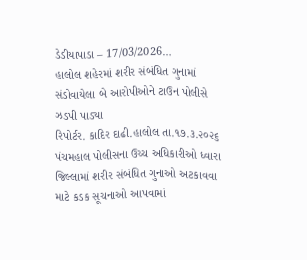ડેડીયાપાડા – 17/03/2026…
હાલોલ શહેરમાં શરીર સંબંધિત ગુનામાં સંડોવાયેલા બે આરોપીઓને ટાઉન પોલીસે ઝડપી પાડ્યા
રિપોર્ટર. કાદિર દાઢી.હાલોલ તા.૧૭.૩.૨૦૨૬ પંચમહાલ પોલીસના ઉચ્ચ અધિકારીઓ ધ્વારા જિલ્લામાં શરીર સંબંધિત ગુનાઓ અટકાવવા માટે કડક સૂચનાઓ આપવામાં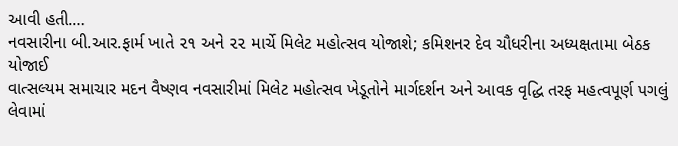આવી હતી.…
નવસારીના બી.આર.ફાર્મ ખાતે ૨૧ અને ૨૨ માર્ચે મિલેટ મહોત્સવ યોજાશે; કમિશનર દેવ ચૌધરીના અધ્યક્ષતામા બેઠક યોજાઈ
વાત્સલ્યમ સમાચાર મદન વૈષ્ણવ નવસારીમાં મિલેટ મહોત્સવ ખેડૂતોને માર્ગદર્શન અને આવક વૃદ્ધિ તરફ મહત્વપૂર્ણ પગલું લેવામાં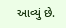આવ્યું છે.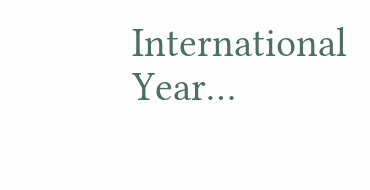International Year…